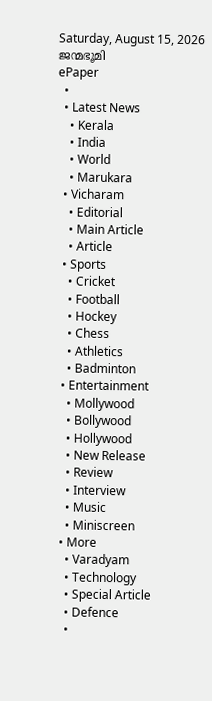Saturday, August 15, 2026
ജന്മഭൂമി
ePaper
  •
  • Latest News
    • Kerala
    • India
    • World
    • Marukara
  • Vicharam
    • Editorial
    • Main Article
    • Article
  • Sports
    • Cricket
    • Football
    • Hockey
    • Chess
    • Athletics
    • Badminton
  • Entertainment
    • Mollywood
    • Bollywood
    • Hollywood
    • New Release
    • Review
    • Interview
    • Music
    • Miniscreen
  • More
    • Varadyam
    • Technology
    • Special Article
    • Defence
    •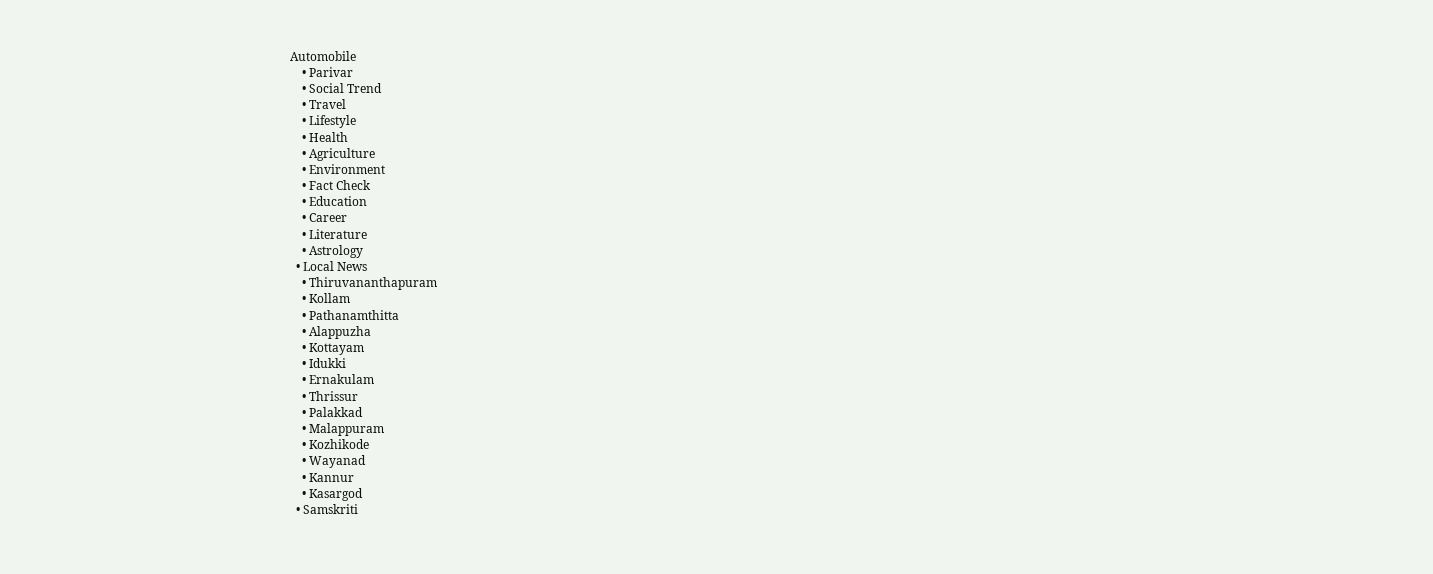Automobile
    • Parivar
    • Social Trend
    • Travel
    • Lifestyle
    • Health
    • Agriculture
    • Environment
    • Fact Check
    • Education
    • Career
    • Literature
    • Astrology
  • Local News
    • Thiruvananthapuram
    • Kollam
    • Pathanamthitta
    • Alappuzha
    • Kottayam
    • Idukki
    • Ernakulam
    • Thrissur
    • Palakkad
    • Malappuram
    • Kozhikode
    • Wayanad
    • Kannur
    • Kasargod
  • Samskriti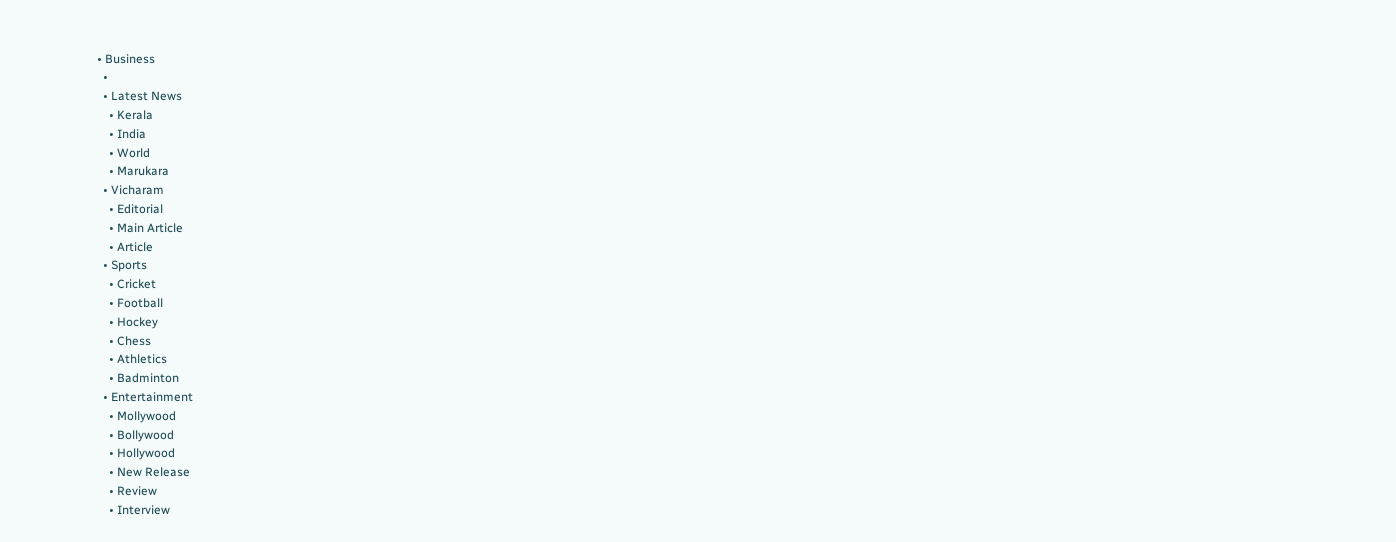• Business
  •
  • Latest News
    • Kerala
    • India
    • World
    • Marukara
  • Vicharam
    • Editorial
    • Main Article
    • Article
  • Sports
    • Cricket
    • Football
    • Hockey
    • Chess
    • Athletics
    • Badminton
  • Entertainment
    • Mollywood
    • Bollywood
    • Hollywood
    • New Release
    • Review
    • Interview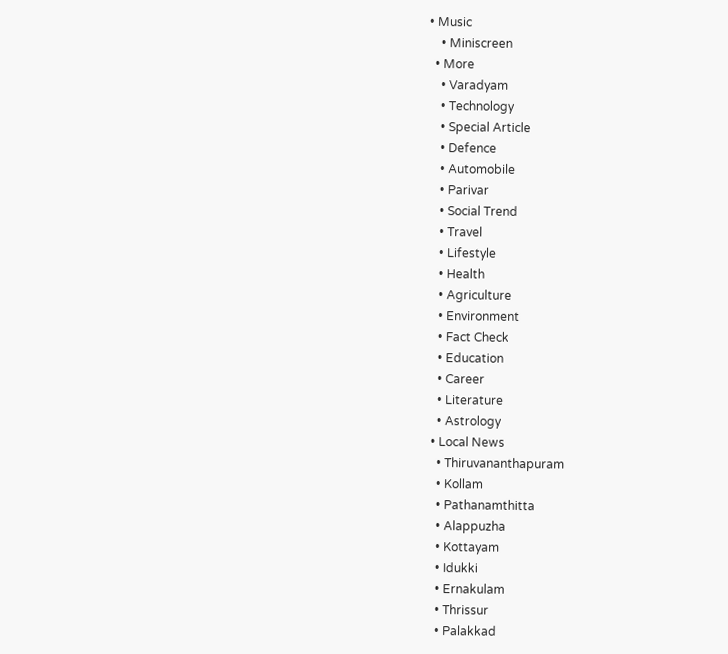• Music
    • Miniscreen
  • More
    • Varadyam
    • Technology
    • Special Article
    • Defence
    • Automobile
    • Parivar
    • Social Trend
    • Travel
    • Lifestyle
    • Health
    • Agriculture
    • Environment
    • Fact Check
    • Education
    • Career
    • Literature
    • Astrology
  • Local News
    • Thiruvananthapuram
    • Kollam
    • Pathanamthitta
    • Alappuzha
    • Kottayam
    • Idukki
    • Ernakulam
    • Thrissur
    • Palakkad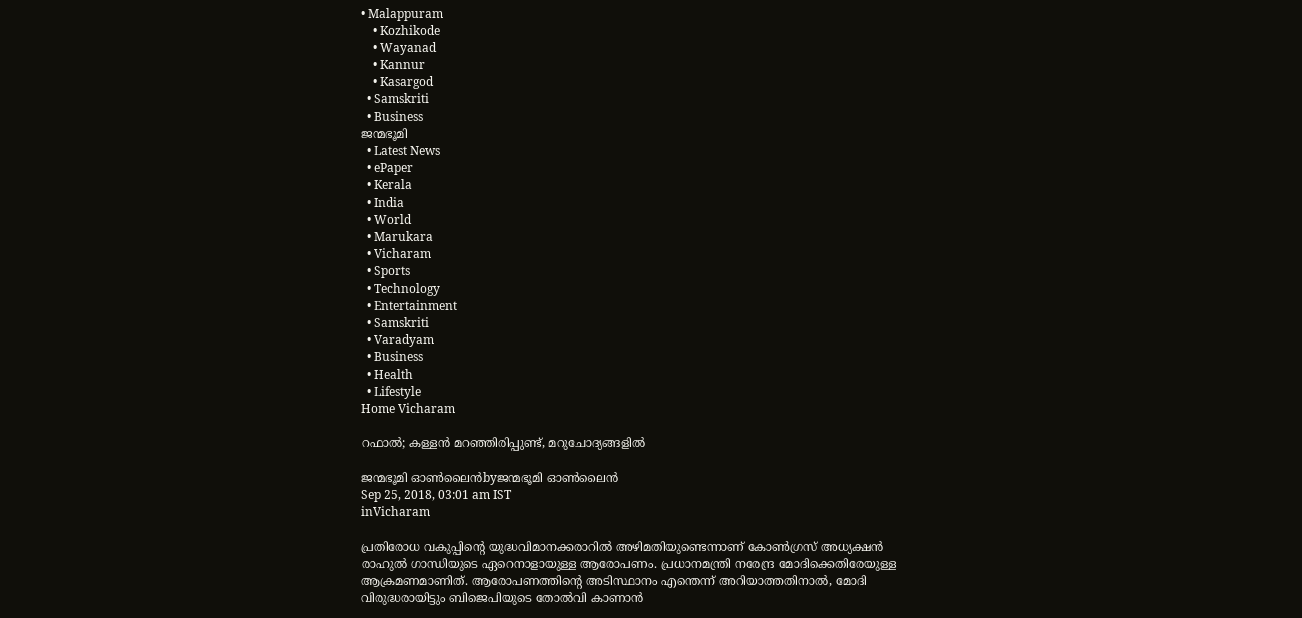• Malappuram
    • Kozhikode
    • Wayanad
    • Kannur
    • Kasargod
  • Samskriti
  • Business
ജന്മഭൂമി
  • Latest News
  • ePaper
  • Kerala
  • India
  • World
  • Marukara
  • Vicharam
  • Sports
  • Technology
  • Entertainment
  • Samskriti
  • Varadyam
  • Business
  • Health
  • Lifestyle
Home Vicharam

റഫാൽ; കള്ളൻ മറഞ്ഞിരിപ്പുണ്ട്, മറുചോദ്യങ്ങളിൽ

ജന്മഭൂമി ഓണ്‍ലൈന്‍byജന്മഭൂമി ഓണ്‍ലൈന്‍
Sep 25, 2018, 03:01 am IST
inVicharam

പ്രതിരോധ വകുപ്പിന്റെ യുദ്ധവിമാനക്കരാറില്‍ അഴിമതിയുണ്ടെന്നാണ് കോണ്‍ഗ്രസ് അധ്യക്ഷന്‍ രാഹുല്‍ ഗാന്ധിയുടെ ഏറെനാളായുള്ള ആരോപണം. പ്രധാനമന്ത്രി നരേന്ദ്ര മോദിക്കെതിരേയുള്ള ആക്രമണമാണിത്. ആരോപണത്തിന്റെ അടിസ്ഥാനം എന്തെന്ന് അറിയാത്തതിനാല്‍, മോദി വിരുദ്ധരായിട്ടും ബിജെപിയുടെ തോല്‍വി കാണാന്‍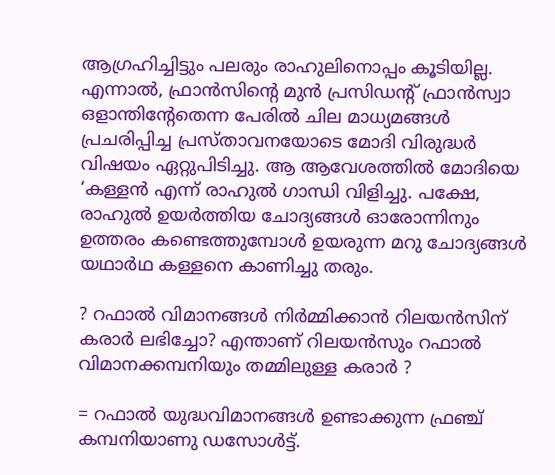ആഗ്രഹിച്ചിട്ടും പലരും രാഹുലിനൊപ്പം കൂടിയില്ല. എന്നാല്‍, ഫ്രാന്‍സിന്റെ മുന്‍ പ്രസിഡന്റ് ഫ്രാന്‍സ്വാ ഒളാന്തിന്റേതെന്ന പേരില്‍ ചില മാധ്യമങ്ങള്‍ പ്രചരിപ്പിച്ച പ്രസ്താവനയോടെ മോദി വിരുദ്ധര്‍ വിഷയം ഏറ്റുപിടിച്ചു. ആ ആവേശത്തില്‍ മോദിയെ ‘കള്ളന്‍ എന്ന് രാഹുല്‍ ഗാന്ധി വിളിച്ചു. പക്ഷേ, രാഹുല്‍ ഉയര്‍ത്തിയ ചോദ്യങ്ങള്‍ ഓരോന്നിനും ഉത്തരം കണ്ടെത്തുമ്പോള്‍ ഉയരുന്ന മറു ചോദ്യങ്ങള്‍ യഥാര്‍ഥ കള്ളനെ കാണിച്ചു തരും.

? റഫാല്‍ വിമാനങ്ങള്‍ നിര്‍മ്മിക്കാന്‍ റിലയന്‍സിന് കരാര്‍ ലഭിച്ചോ? എന്താണ് റിലയന്‍സും റഫാല്‍ വിമാനക്കമ്പനിയും തമ്മിലുള്ള കരാര്‍ ?

= റഫാല്‍ യുദ്ധവിമാനങ്ങള്‍ ഉണ്ടാക്കുന്ന ഫ്രഞ്ച് കമ്പനിയാണു ഡസോള്‍ട്ട്.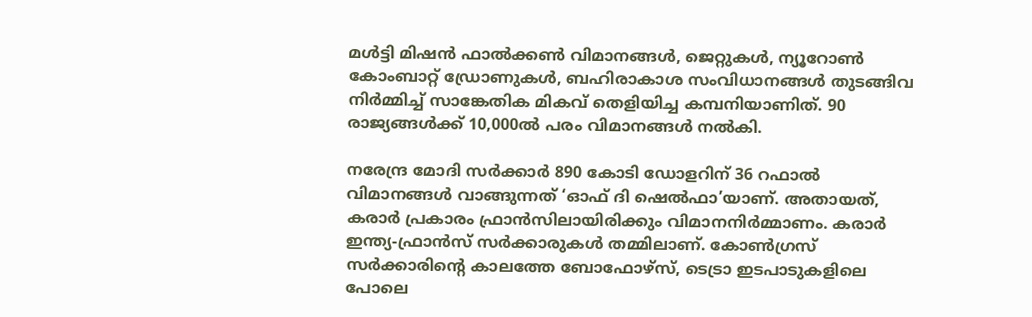മള്‍ട്ടി മിഷന്‍ ഫാല്‍ക്കണ്‍ വിമാനങ്ങള്‍, ജെറ്റുകള്‍, ന്യൂറോണ്‍ കോംബാറ്റ് ഡ്രോണുകള്‍, ബഹിരാകാശ സംവിധാനങ്ങള്‍ തുടങ്ങിവ നിര്‍മ്മിച്ച് സാങ്കേതിക മികവ് തെളിയിച്ച കമ്പനിയാണിത്. 90 രാജ്യങ്ങള്‍ക്ക് 10,000ല്‍ പരം വിമാനങ്ങള്‍ നല്‍കി.

നരേന്ദ്ര മോദി സര്‍ക്കാര്‍ 890 കോടി ഡോളറിന് 36 റഫാല്‍ വിമാനങ്ങള്‍ വാങ്ങുന്നത് ‘ഓഫ് ദി ഷെല്‍ഫാ’യാണ്. അതായത്, കരാര്‍ പ്രകാരം ഫ്രാന്‍സിലായിരിക്കും വിമാനനിര്‍മ്മാണം. കരാര്‍ ഇന്ത്യ-ഫ്രാന്‍സ് സര്‍ക്കാരുകള്‍ തമ്മിലാണ്. കോണ്‍ഗ്രസ് സര്‍ക്കാരിന്റെ കാലത്തേ ബോഫോഴ്‌സ്, ടെട്രാ ഇടപാടുകളിലെ പോലെ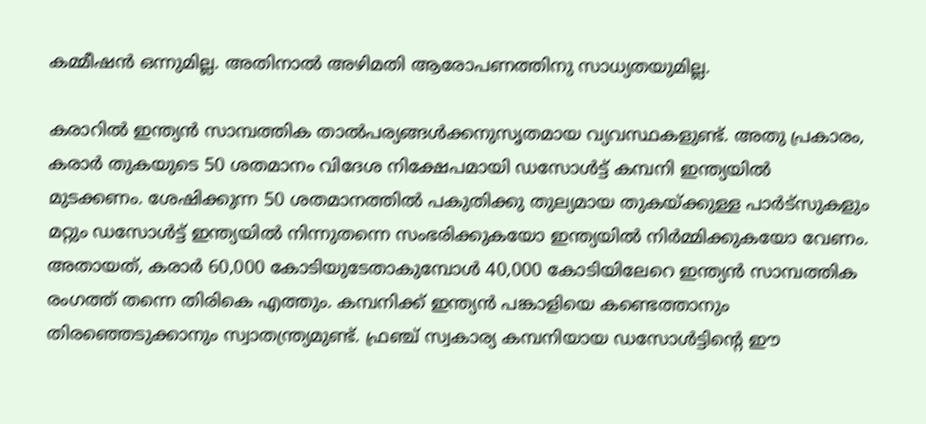കമ്മീഷന്‍ ഒന്നുമില്ല. അതിനാല്‍ അഴിമതി ആരോപണത്തിനു സാധ്യതയുമില്ല.

കരാറില്‍ ഇന്ത്യന്‍ സാമ്പത്തിക താല്‍പര്യങ്ങള്‍ക്കനുസൃതമായ വ്യവസ്ഥകളുണ്ട്. അതു പ്രകാരം, കരാര്‍ തുകയുടെ 50 ശതമാനം വിദേശ നിക്ഷേപമായി ഡസോള്‍ട്ട് കമ്പനി ഇന്ത്യയില്‍ മുടക്കണം. ശേഷിക്കുന്ന 50 ശതമാനത്തില്‍ പകുതിക്കു തുല്യമായ തുകയ്‌ക്കുള്ള പാര്‍ട്‌സുകളും മറ്റും ഡസോള്‍ട്ട് ഇന്ത്യയില്‍ നിന്നുതന്നെ സംഭരിക്കുകയോ ഇന്ത്യയില്‍ നിര്‍മ്മിക്കുകയോ വേണം. അതായത്, കരാര്‍ 60,000 കോടിയുടേതാകുമ്പോള്‍ 40,000 കോടിയിലേറെ ഇന്ത്യന്‍ സാമ്പത്തിക രംഗത്ത് തന്നെ തിരികെ എത്തും. കമ്പനിക്ക് ഇന്ത്യന്‍ പങ്കാളിയെ കണ്ടെത്താനും തിരഞ്ഞെടുക്കാനും സ്വാതന്ത്ര്യമുണ്ട്. ഫ്രഞ്ച് സ്വകാര്യ കമ്പനിയായ ഡസോള്‍ട്ടിന്റെ ഈ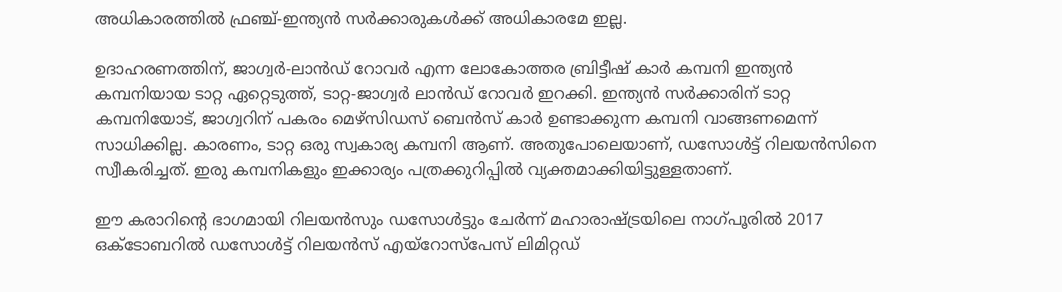അധികാരത്തില്‍ ഫ്രഞ്ച്-ഇന്ത്യന്‍ സര്‍ക്കാരുകള്‍ക്ക് അധികാരമേ ഇല്ല.

ഉദാഹരണത്തിന്, ജാഗ്വര്‍-ലാന്‍ഡ് റോവര്‍ എന്ന ലോകോത്തര ബ്രിട്ടീഷ് കാര്‍ കമ്പനി ഇന്ത്യന്‍ കമ്പനിയായ ടാറ്റ ഏറ്റെടുത്ത്, ടാറ്റ-ജാഗ്വര്‍ ലാന്‍ഡ് റോവര്‍ ഇറക്കി. ഇന്ത്യന്‍ സര്‍ക്കാരിന് ടാറ്റ കമ്പനിയോട്, ജാഗ്വറിന് പകരം മെഴ്‌സിഡസ് ബെന്‍സ് കാര്‍ ഉണ്ടാക്കുന്ന കമ്പനി വാങ്ങണമെന്ന് സാധിക്കില്ല. കാരണം, ടാറ്റ ഒരു സ്വകാര്യ കമ്പനി ആണ്. അതുപോലെയാണ്, ഡസോള്‍ട്ട് റിലയന്‍സിനെ സ്വീകരിച്ചത്. ഇരു കമ്പനികളും ഇക്കാര്യം പത്രക്കുറിപ്പില്‍ വ്യക്തമാക്കിയിട്ടുള്ളതാണ്.

ഈ കരാറിന്റെ ഭാഗമായി റിലയന്‍സും ഡസോള്‍ട്ടും ചേര്‍ന്ന് മഹാരാഷ്‌ട്രയിലെ നാഗ്പൂരില്‍ 2017 ഒക്ടോബറില്‍ ഡസോള്‍ട്ട് റിലയന്‍സ് എയ്‌റോസ്‌പേസ് ലിമിറ്റഡ്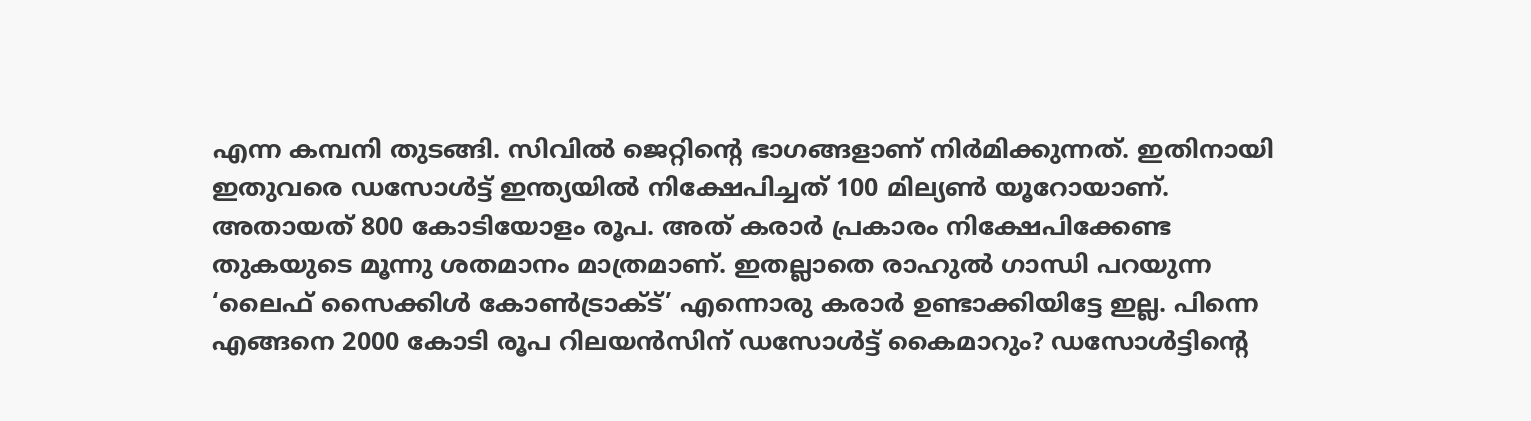എന്ന കമ്പനി തുടങ്ങി. സിവില്‍ ജെറ്റിന്റെ ഭാഗങ്ങളാണ് നിര്‍മിക്കുന്നത്. ഇതിനായി ഇതുവരെ ഡസോള്‍ട്ട് ഇന്ത്യയില്‍ നിക്ഷേപിച്ചത് 100 മില്യണ്‍ യൂറോയാണ്. അതായത് 800 കോടിയോളം രൂപ. അത് കരാര്‍ പ്രകാരം നിക്ഷേപിക്കേണ്ട തുകയുടെ മൂന്നു ശതമാനം മാത്രമാണ്. ഇതല്ലാതെ രാഹുല്‍ ഗാന്ധി പറയുന്ന ‘ലൈഫ് സൈക്കിള്‍ കോണ്‍ട്രാക്ട്’ എന്നൊരു കരാര്‍ ഉണ്ടാക്കിയിട്ടേ ഇല്ല. പിന്നെ എങ്ങനെ 2000 കോടി രൂപ റിലയന്‍സിന് ഡസോള്‍ട്ട് കൈമാറും? ഡസോള്‍ട്ടിന്റെ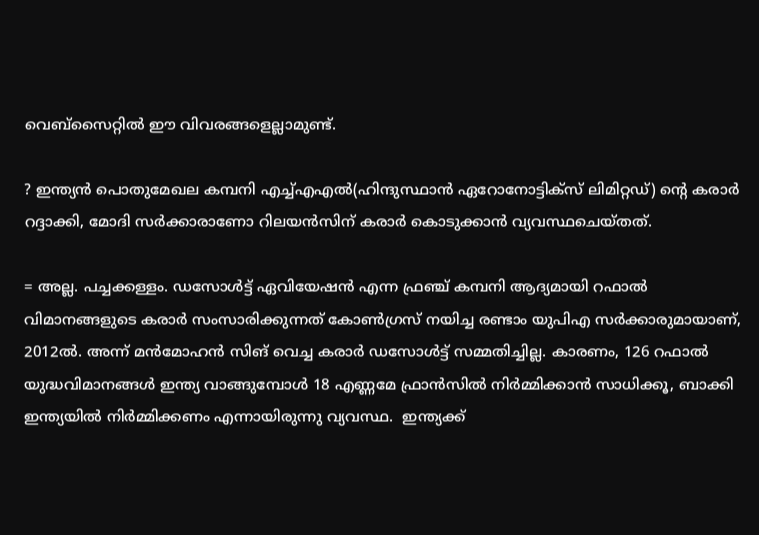വെബ്‌സൈറ്റില്‍ ഈ വിവരങ്ങളെല്ലാമുണ്ട്.

? ഇന്ത്യന്‍ പൊതുമേഖല കമ്പനി എച്ച്എഎല്‍(ഹിന്ദുസ്ഥാന്‍ ഏറോനോട്ടിക്‌സ് ലിമിറ്റഡ്) ന്റെ കരാര്‍ റദ്ദാക്കി, മോദി സര്‍ക്കാരാണോ റിലയന്‍സിന് കരാര്‍ കൊടുക്കാന്‍ വ്യവസ്ഥചെയ്തത്.

= അല്ല. പച്ചക്കള്ളം. ഡസോള്‍ട്ട് ഏവിയേഷന്‍ എന്ന ഫ്രഞ്ച് കമ്പനി ആദ്യമായി റഫാല്‍ വിമാനങ്ങളുടെ കരാര്‍ സംസാരിക്കുന്നത് കോണ്‍ഗ്രസ് നയിച്ച രണ്ടാം യുപിഎ സര്‍ക്കാരുമായാണ്, 2012ല്‍. അന്ന് മന്‍മോഹന്‍ സിങ് വെച്ച കരാര്‍ ഡസോള്‍ട്ട് സമ്മതിച്ചില്ല. കാരണം, 126 റഫാല്‍ യുദ്ധവിമാനങ്ങള്‍ ഇന്ത്യ വാങ്ങുമ്പോള്‍ 18 എണ്ണമേ ഫ്രാന്‍സില്‍ നിര്‍മ്മിക്കാന്‍ സാധിക്കൂ, ബാക്കി ഇന്ത്യയില്‍ നിര്‍മ്മിക്കണം എന്നായിരുന്നു വ്യവസ്ഥ.  ഇന്ത്യക്ക്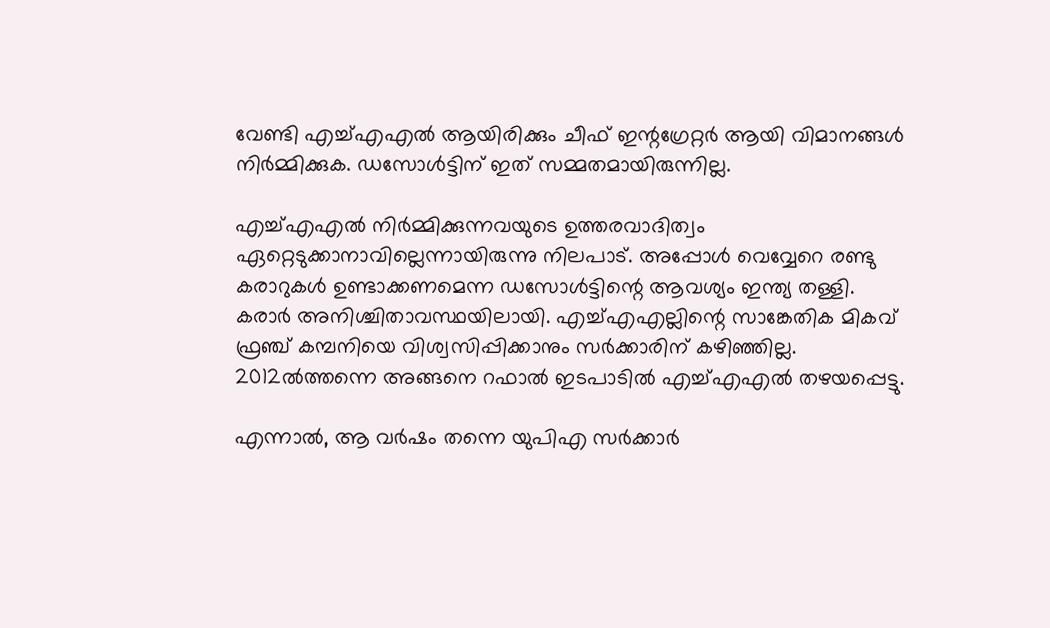വേണ്ടി എച്ച്എഎല്‍ ആയിരിക്കും ചീഫ് ഇന്റഗ്രേറ്റര്‍ ആയി വിമാനങ്ങള്‍ നിര്‍മ്മിക്കുക. ഡസോള്‍ട്ടിന് ഇത് സമ്മതമായിരുന്നില്ല.

എച്ച്എഎല്‍ നിര്‍മ്മിക്കുന്നവയുടെ ഉത്തരവാദിത്വം ഏറ്റെടുക്കാനാവില്ലെന്നായിരുന്നു നിലപാട്. അപ്പോള്‍ വെവ്വേറെ രണ്ടു കരാറുകള്‍ ഉണ്ടാക്കണമെന്ന ഡസോള്‍ട്ടിന്റെ ആവശ്യം ഇന്ത്യ തള്ളി. കരാര്‍ അനിശ്ചിതാവസ്ഥയിലായി. എച്ച്എഎല്ലിന്റെ സാങ്കേതിക മികവ് ഫ്രഞ്ച് കമ്പനിയെ വിശ്വസിപ്പിക്കാനും സര്‍ക്കാരിന് കഴിഞ്ഞില്ല. 2012ല്‍ത്തന്നെ അങ്ങനെ റഫാല്‍ ഇടപാടില്‍ എച്ച്എഎല്‍ തഴയപ്പെട്ടു.

എന്നാല്‍, ആ വര്‍ഷം തന്നെ യുപിഎ സര്‍ക്കാര്‍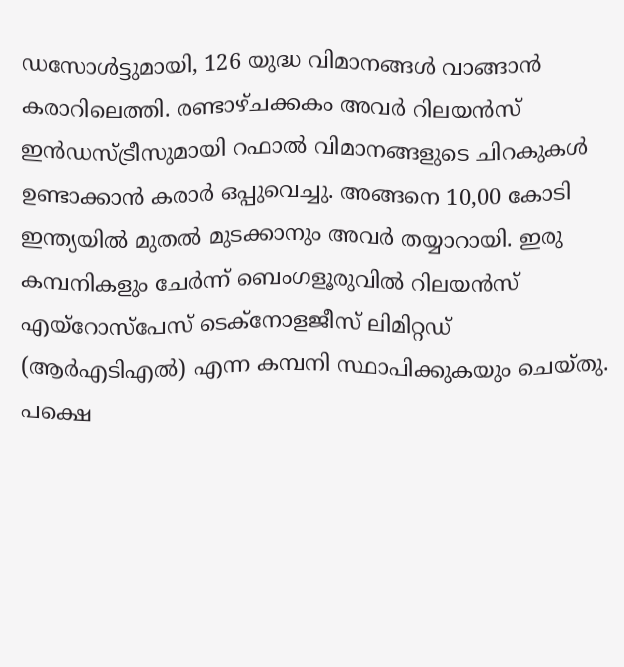ഡസോള്‍ട്ടുമായി, 126 യുദ്ധ വിമാനങ്ങള്‍ വാങ്ങാന്‍ കരാറിലെത്തി. രണ്ടാഴ്ചക്കകം അവര്‍ റിലയന്‍സ് ഇന്‍ഡസ്ട്രീസുമായി റഫാല്‍ വിമാനങ്ങളുടെ ചിറകുകള്‍ ഉണ്ടാക്കാന്‍ കരാര്‍ ഒപ്പുവെച്ചു. അങ്ങനെ 10,00 കോടി ഇന്ത്യയില്‍ മുതല്‍ മുടക്കാനും അവര്‍ തയ്യാറായി. ഇരു കമ്പനികളും ചേര്‍ന്ന് ബെംഗളൂരുവില്‍ റിലയന്‍സ് എയ്‌റോസ്‌പേസ് ടെക്‌നോളജീസ് ലിമിറ്റഡ് (ആര്‍എടിഎല്‍) എന്ന കമ്പനി സ്ഥാപിക്കുകയും ചെയ്തു. പക്ഷെ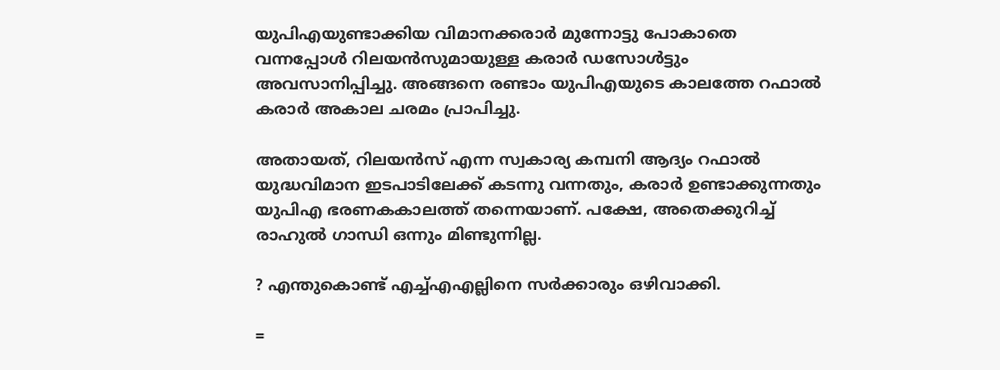യുപിഎയുണ്ടാക്കിയ വിമാനക്കരാര്‍ മുന്നോട്ടു പോകാതെ വന്നപ്പോള്‍ റിലയന്‍സുമായുള്ള കരാര്‍ ഡസോള്‍ട്ടും അവസാനിപ്പിച്ചു. അങ്ങനെ രണ്ടാം യുപിഎയുടെ കാലത്തേ റഫാല്‍ കരാര്‍ അകാല ചരമം പ്രാപിച്ചു.

അതായത്, റിലയന്‍സ് എന്ന സ്വകാര്യ കമ്പനി ആദ്യം റഫാല്‍ യുദ്ധവിമാന ഇടപാടിലേക്ക് കടന്നു വന്നതും, കരാര്‍ ഉണ്ടാക്കുന്നതും യുപിഎ ഭരണകകാലത്ത് തന്നെയാണ്. പക്ഷേ, അതെക്കുറിച്ച് രാഹുല്‍ ഗാന്ധി ഒന്നും മിണ്ടുന്നില്ല.

? എന്തുകൊണ്ട് എച്ച്എഎല്ലിനെ സര്‍ക്കാരും ഒഴിവാക്കി.

=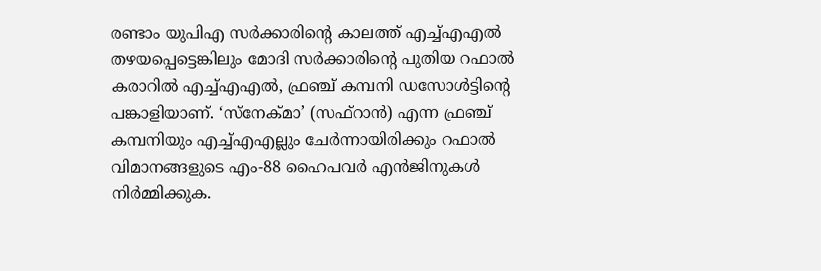രണ്ടാം യുപിഎ സര്‍ക്കാരിന്റെ കാലത്ത് എച്ച്എഎല്‍ തഴയപ്പെട്ടെങ്കിലും മോദി സര്‍ക്കാരിന്റെ പുതിയ റഫാല്‍ കരാറില്‍ എച്ച്എഎല്‍, ഫ്രഞ്ച് കമ്പനി ഡസോള്‍ട്ടിന്റെ പങ്കാളിയാണ്. ‘സ്‌നേക്മാ’ (സഫ്‌റാന്‍) എന്ന ഫ്രഞ്ച് കമ്പനിയും എച്ച്എഎല്ലും ചേര്‍ന്നായിരിക്കും റഫാല്‍ വിമാനങ്ങളുടെ എം-88 ഹൈപവര്‍ എന്‍ജിനുകള്‍ നിര്‍മ്മിക്കുക.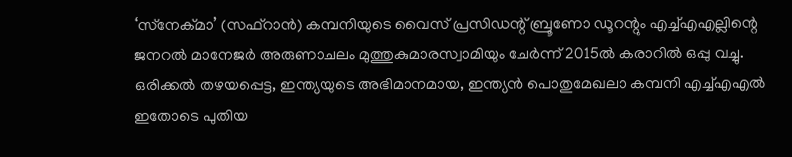‘സ്‌നേക്മാ’ (സഫ്‌റാന്‍) കമ്പനിയുടെ വൈസ് പ്രസിഡന്റ് ബ്രൂണോ ഡൂറന്റും എച്ച്എഎല്ലിന്റെ ജനറല്‍ മാനേജര്‍ അരുണാചലം മുത്തുകുമാരസ്വാമിയും ചേര്‍ന്ന് 2015ല്‍ കരാറില്‍ ഒപ്പു വച്ചു. ഒരിക്കല്‍ തഴയപ്പെട്ട, ഇന്ത്യയുടെ അഭിമാനമായ, ഇന്ത്യന്‍ പൊതുമേഖലാ കമ്പനി എച്ച്എഎല്‍ ഇതോടെ പുതിയ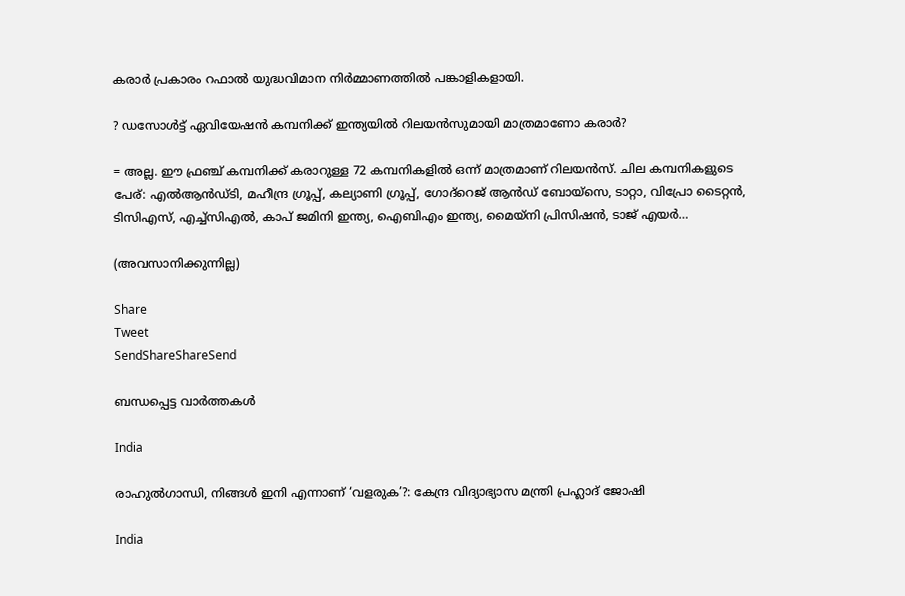കരാര്‍ പ്രകാരം റഫാല്‍ യുദ്ധവിമാന നിര്‍മ്മാണത്തില്‍ പങ്കാളികളായി.

? ഡസോള്‍ട്ട് ഏവിയേഷന്‍ കമ്പനിക്ക് ഇന്ത്യയില്‍ റിലയന്‍സുമായി മാത്രമാണോ കരാര്‍?

= അല്ല. ഈ ഫ്രഞ്ച് കമ്പനിക്ക് കരാറുള്ള 72 കമ്പനികളില്‍ ഒന്ന് മാത്രമാണ് റിലയന്‍സ്. ചില കമ്പനികളുടെ പേര്: എല്‍ആന്‍ഡ്ടി, മഹീന്ദ്ര ഗ്രൂപ്പ്, കല്യാണി ഗ്രൂപ്പ്, ഗോദ്‌റെജ് ആന്‍ഡ് ബോയ്‌സെ, ടാറ്റാ, വിപ്രോ ടൈറ്റന്‍, ടിസിഎസ്, എച്ച്‌സിഎല്‍, കാപ് ജമിനി ഇന്ത്യ, ഐബിഎം ഇന്ത്യ, മൈയ്‌നി പ്രിസിഷന്‍, ടാജ് എയര്‍…

(അവസാനിക്കുന്നില്ല)

Share
Tweet
SendShareShareSend

ബന്ധപ്പെട്ട വാര്‍ത്തകള്‍

India

രാഹുല്‍ഗാന്ധി, നിങ്ങള്‍ ഇനി എന്നാണ് ‘വളരുക’?: കേന്ദ്ര വിദ്യാഭ്യാസ മന്ത്രി പ്രഹ്ലാദ് ജോഷി

India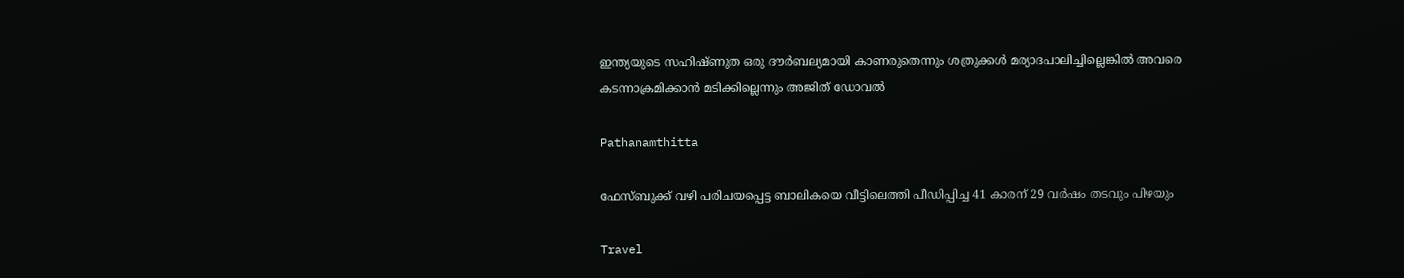ഇന്ത്യയുടെ സഹിഷ്ണുത ഒരു ദൗര്‍ബല്യമായി കാണരുതെന്നും ശത്രുക്കള്‍ മര്യാദപാലിച്ചില്ലെങ്കില്‍ അവരെ കടന്നാക്രമിക്കാന്‍ മടിക്കില്ലെന്നും അജിത് ഡോവല്‍

Pathanamthitta

ഫേസ്ബുക്ക് വഴി പരിചയപ്പെട്ട ബാലികയെ വീട്ടിലെത്തി പീഡിപ്പിച്ച 41 കാരന് 29 വര്‍ഷം തടവും പിഴയും

Travel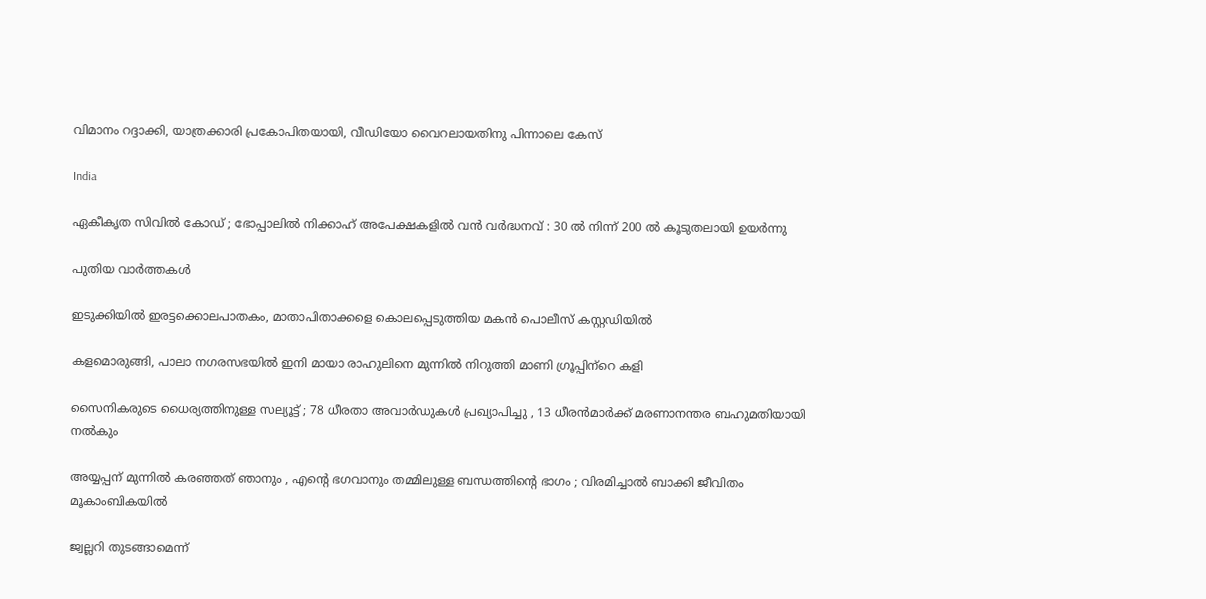വിമാനം റദ്ദാക്കി, യാത്രക്കാരി പ്രകോപിതയായി, വീഡിയോ വൈറലായതിനു പിന്നാലെ കേസ്

India

ഏകീകൃത സിവിൽ കോഡ് ; ഭോപ്പാലിൽ നിക്കാഹ് അപേക്ഷകളിൽ വൻ വർദ്ധനവ് : 30 ൽ നിന്ന് 200 ൽ കൂടുതലായി ഉയർന്നു

പുതിയ വാര്‍ത്തകള്‍

ഇടുക്കിയില്‍ ഇരട്ടക്കൊലപാതകം, മാതാപിതാക്കളെ കൊലപ്പെടുത്തിയ മകന്‍ പൊലീസ് കസ്റ്റഡിയില്‍

കളമൊരുങ്ങി, പാലാ നഗരസഭയില്‍ ഇനി മായാ രാഹുലിനെ മുന്നില്‍ നിറുത്തി മാണി ഗ്രൂപ്പിന്‌റെ കളി

സൈനികരുടെ ധൈര്യത്തിനുള്ള സല്യൂട്ട് ; 78 ധീരതാ അവാർഡുകൾ പ്രഖ്യാപിച്ചു , 13 ധീരൻമാർക്ക് മരണാനന്തര ബഹുമതിയായി നൽകും

അയ്യപ്പന് മുന്നിൽ കരഞ്ഞത് ഞാനും , എന്റെ ഭഗവാനും തമ്മിലുള്ള ബന്ധത്തിന്റെ ഭാഗം ; വിരമിച്ചാൽ ബാക്കി ജീവിതം മൂകാംബികയിൽ

ജ്വല്ലറി തുടങ്ങാമെന്ന്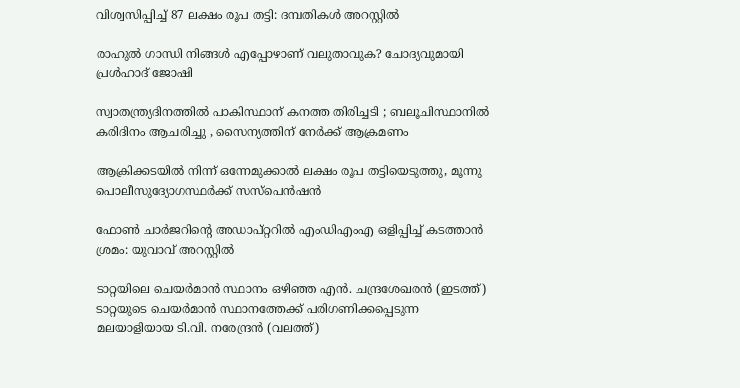വിശ്വസിപ്പിച്ച് 87 ലക്ഷം രൂപ തട്ടി: ദമ്പതികള്‍ അറസ്റ്റില്‍

രാഹുല്‍ ഗാന്ധി നിങ്ങള്‍ എപ്പോഴാണ് വലുതാവുക? ചോദ്യവുമായി പ്രള്‍ഹാദ് ജോഷി

സ്വാതന്ത്ര്യദിനത്തിൽ പാകിസ്ഥാന് കനത്ത തിരിച്ചടി ; ബലൂചിസ്ഥാനിൽ കരിദിനം ആചരിച്ചു , സൈന്യത്തിന് നേർക്ക് ആക്രമണം

ആക്രിക്കടയില്‍ നിന്ന് ഒന്നേമുക്കാല്‍ ലക്ഷം രൂപ തട്ടിയെടുത്തു, മൂന്നു പൊലീസുദ്യോഗസ്ഥര്‍ക്ക് സസ്‌പെന്‍ഷന്‍

ഫോണ്‍ ചാര്‍ജറിന്റെ അഡാപ്റ്ററില്‍ എംഡിഎംഎ ഒളിപ്പിച്ച് കടത്താന്‍ ശ്രമം: യുവാവ് അറസ്റ്റില്‍

ടാറ്റയിലെ ചെയര്‍മാന്‍ സ്ഥാനം ഒഴിഞ്ഞ എന്‍. ചന്ദ്രശേഖരന്‍ (ഇടത്ത്) ടാറ്റയുടെ ചെയര്‍മാന്‍ സ്ഥാനത്തേക്ക് പരിഗണിക്കപ്പെടുന്ന മലയാളിയായ ടി.വി. നരേന്ദ്രന്‍ (വലത്ത്)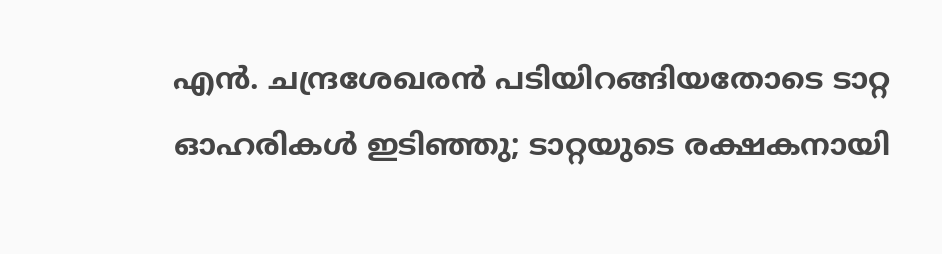എന്‍. ചന്ദ്രശേഖരന്‍ പടിയിറങ്ങിയതോടെ ടാറ്റ ഓഹരികള്‍ ഇടിഞ്ഞു; ടാറ്റയുടെ രക്ഷകനായി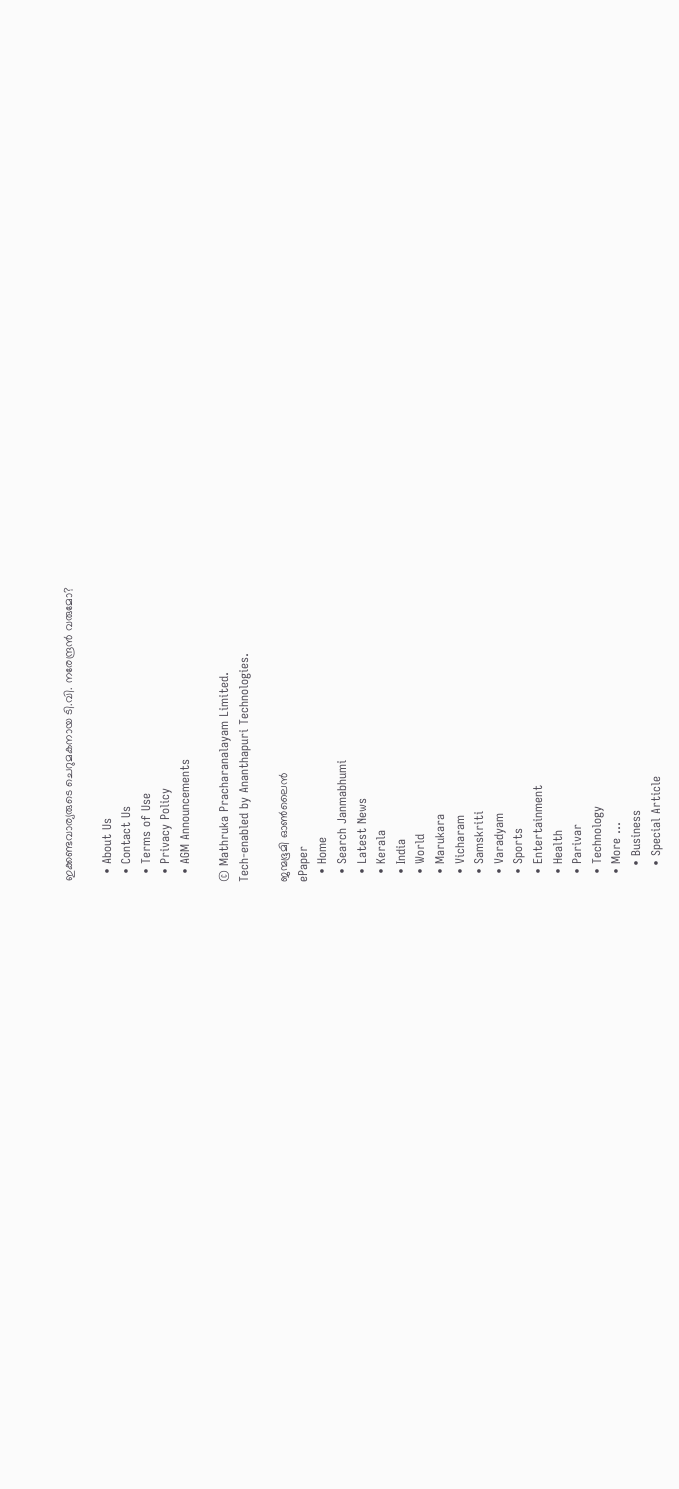ഇക്കണ്ടവാര്യരുടെ ചെറുമകനായ ടി.വി. നരേന്ദ്രന്‍ വരുമോ?

  • About Us
  • Contact Us
  • Terms of Use
  • Privacy Policy
  • AGM Announcements

© Mathruka Pracharanalayam Limited.
Tech-enabled by Ananthapuri Technologies.

ജന്മഭൂമി ഓണ്‍ലൈന്‍
ePaper
  • Home
  • Search Janmabhumi
  • Latest News
  • Kerala
  • India
  • World
  • Marukara
  • Vicharam
  • Samskriti
  • Varadyam
  • Sports
  • Entertainment
  • Health
  • Parivar
  • Technology
  • More …
    • Business
    • Special Article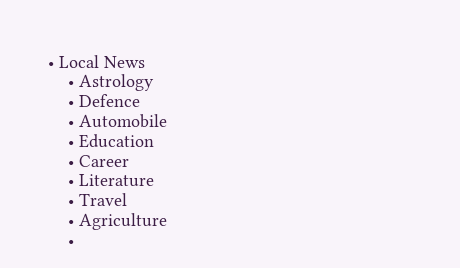• Local News
    • Astrology
    • Defence
    • Automobile
    • Education
    • Career
    • Literature
    • Travel
    • Agriculture
    •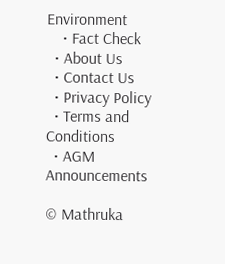Environment
    • Fact Check
  • About Us
  • Contact Us
  • Privacy Policy
  • Terms and Conditions
  • AGM Announcements

© Mathruka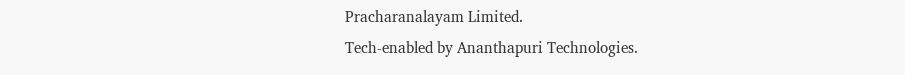Pracharanalayam Limited.
Tech-enabled by Ananthapuri Technologies.